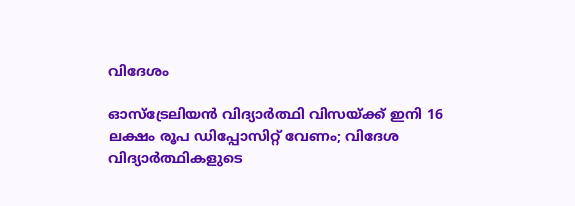വിദേശം

ഓസ്‌ട്രേലിയന്‍ വിദ്യാര്‍ത്ഥി വിസയ്ക്ക് ഇനി 16 ലക്ഷം രൂപ ഡിപ്പോസിറ്റ് വേണം; വിദേശ വിദ്യാര്‍ത്ഥികളുടെ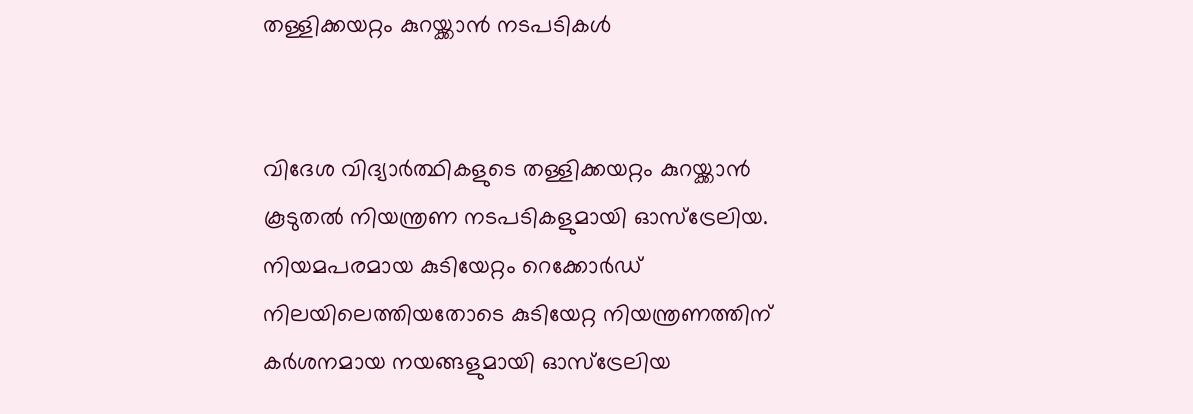തള്ളിക്കയറ്റം കുറയ്ക്കാന്‍ നടപടികള്‍


വിദേശ വിദ്യാര്‍ത്ഥികളുടെ തള്ളിക്കയറ്റം കുറയ്ക്കാന്‍ കൂടുതല്‍ നിയന്ത്രണ നടപടികളുമായി ഓസ്‌ട്രേലിയ. നിയമപരമായ കുടിയേറ്റം റെക്കോര്‍ഡ് നിലയിലെത്തിയതോടെ കുടിയേറ്റ നിയന്ത്രണത്തിന് കര്‍ശനമായ നയങ്ങളുമായി ഓസ്‌ട്രേലിയ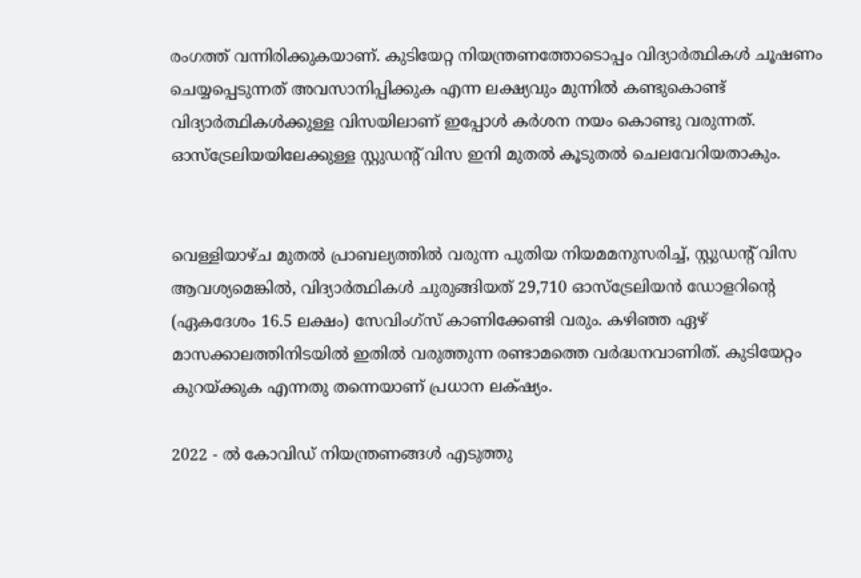രംഗത്ത് വന്നിരിക്കുകയാണ്. കുടിയേറ്റ നിയന്ത്രണത്തോടൊപ്പം വിദ്യാര്‍ത്ഥികള്‍ ചൂഷണം ചെയ്യപ്പെടുന്നത് അവസാനിപ്പിക്കുക എന്ന ലക്ഷ്യവും മുന്നില്‍ കണ്ടുകൊണ്ട് വിദ്യാര്‍ത്ഥികള്‍ക്കുള്ള വിസയിലാണ് ഇപ്പോള്‍ കര്‍ശന നയം കൊണ്ടു വരുന്നത്. ഓസ്‌ട്രേലിയയിലേക്കുള്ള സ്റ്റുഡന്റ് വിസ ഇനി മുതല്‍ കൂടുതല്‍ ചെലവേറിയതാകും.


വെള്ളിയാഴ്ച മുതല്‍ പ്രാബല്യത്തില്‍ വരുന്ന പുതിയ നിയമമനുസരിച്ച്, സ്റ്റുഡന്റ് വിസ ആവശ്യമെങ്കില്‍, വിദ്യാര്‍ത്ഥികള്‍ ചുരുങ്ങിയത് 29,710 ഓസ്‌ട്രേലിയന്‍ ഡോളറിന്റെ (ഏകദേശം 16.5 ലക്ഷം) സേവിംഗ്‌സ് കാണിക്കേണ്ടി വരും. കഴിഞ്ഞ ഏഴ് മാസക്കാലത്തിനിടയില്‍ ഇതില്‍ വരുത്തുന്ന രണ്ടാമത്തെ വര്‍ദ്ധനവാണിത്. കുടിയേറ്റം കുറയ്ക്കുക എന്നതു തന്നെയാണ് പ്രധാന ലക്‌ഷ്യം.

2022 - ല്‍ കോവിഡ് നിയന്ത്രണങ്ങള്‍ എടുത്തു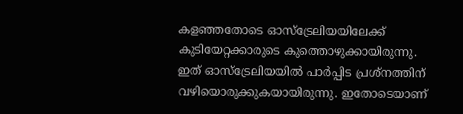കളഞ്ഞതോടെ ഓസ്‌ട്രേലിയയിലേക്ക് കുടിയേറ്റക്കാരുടെ കുത്തൊഴുക്കായിരുന്നു. ഇത് ഓസ്‌ട്രേലിയയില്‍ പാര്‍പ്പിട പ്രശ്നത്തിന് വഴിയൊരുക്കുകയായിരുന്നു. ഇതോടെയാണ്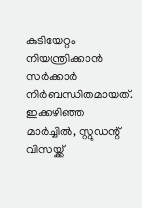കുടിയേറ്റം നിയന്ത്രിക്കാന്‍ സര്‍ക്കാര്‍ നിര്‍ബന്ധിതമായത്. ഇക്കഴിഞ്ഞ മാര്‍ച്ചില്‍, സ്റ്റുഡന്റ് വിസയ്ക്ക്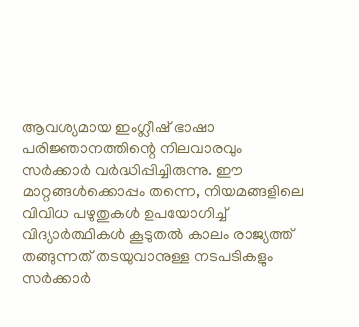ആവശ്യമായ ഇംഗ്ലീഷ് ഭാഷാ പരിജ്ഞാനത്തിന്റെ നിലവാരവും സര്‍ക്കാര്‍ വര്‍ദ്ധിപ്പിച്ചിരുന്നു. ഈ മാറ്റങ്ങള്‍ക്കൊപ്പം തന്നെ, നിയമങ്ങളിലെ വിവിധ പഴുതുകള്‍ ഉപയോഗിച്ച് വിദ്യാര്‍ത്ഥികള്‍ കൂടുതല്‍ കാലം രാജ്യത്ത് തങ്ങുന്നത് തടയുവാനുള്ള നടപടികളും സര്‍ക്കാര്‍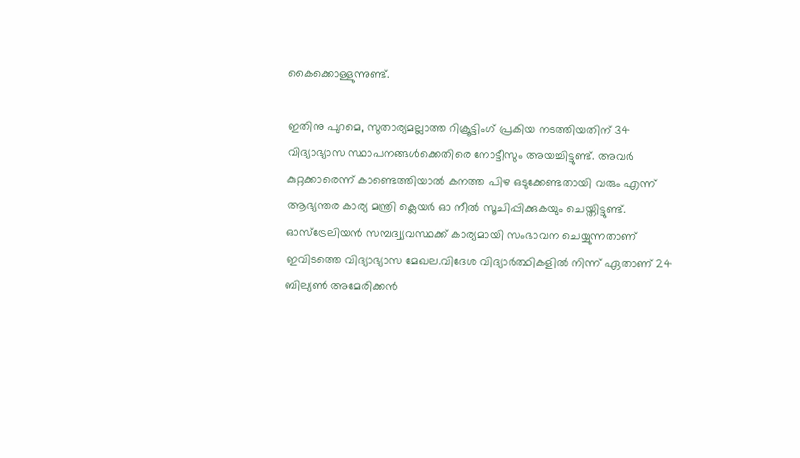കൈക്കൊള്ളുന്നുണ്ട്.

ഇതിനു പുറമെ, സുതാര്യമല്ലാത്ത റിക്രൂട്ടിംഗ് പ്രകിയ നടത്തിയതിന് 34 വിദ്യാഭ്യാസ സ്ഥാപനങ്ങള്‍ക്കെതിരെ നോട്ടീസും അയച്ചിട്ടുണ്ട്. അവര്‍ കുറ്റക്കാരെന്ന് കാണ്ടെത്തിയാല്‍ കനത്ത പിഴ ഒടുക്കേണ്ടതായി വരും എന്ന് ആഭ്യന്തര കാര്യ മന്ത്രി ക്ലെയര്‍ ഓ നീല്‍ സൂചിപ്പിക്കുകയും ചെയ്തിട്ടുണ്ട്. ഓസ്ട്രേലിയന്‍ സമ്പദ്വ്യവസ്ഥക്ക് കാര്യമായി സംഭാവന ചെയ്യുന്നതാണ് ഇവിടത്തെ വിദ്യാഭ്യാസ മേഖല.വിദേശ വിദ്യാര്‍ത്ഥികളില്‍ നിന്ന് ഏതാണ് 24 ബില്യണ്‍ അമേരിക്കന്‍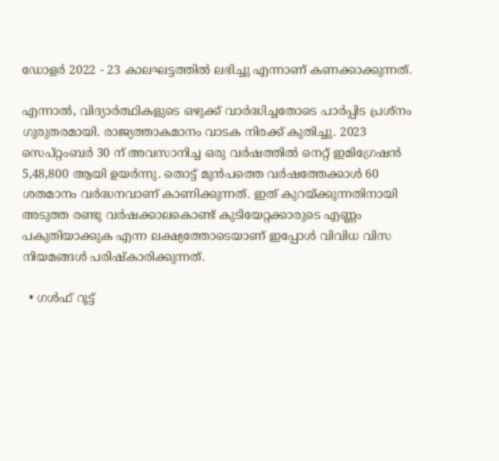ഡോളര്‍ 2022 - 23 കാലഘട്ടത്തില്‍ ലഭിച്ചു എന്നാണ് കണക്കാക്കുന്നത്.

എന്നാല്‍, വിദ്യാര്‍ത്ഥികളുടെ ഒഴുക്ക് വാര്‍ദ്ധിച്ചതോടെ പാര്‍പ്പിട പ്രശ്നം ഗുരുതരമായി. രാജ്യത്താകമാനം വാടക നിരക്ക് കുതിച്ചു. 2023 സെപ്റ്റംബര്‍ 30 ന് അവസാനിച്ച ഒരു വര്‍ഷത്തില്‍ നെറ്റ് ഇമിഗ്രേഷന്‍ 5,48,800 ആയി ഉയര്‍ന്നു. തൊട്ട് മുന്‍പത്തെ വര്‍ഷത്തേക്കാള്‍ 60 ശതമാനം വര്‍ദ്ധനവാണ് കാണിക്കുന്നത്. ഇത് കുറയ്ക്കുന്നതിനായി അടുത്ത രണ്ടു വര്‍ഷക്കാലകൊണ്ട് കുടിയേറ്റക്കാരുടെ എണ്ണം പകുതിയാക്കുക എന്ന ലക്ഷ്യത്തോടെയാണ് ഇപ്പോള്‍ വിവിധ വിസ നിയമങ്ങള്‍ പരിഷ്‌കാരിക്കുന്നത്.

  • ഗള്‍ഫ് റൂട്ട്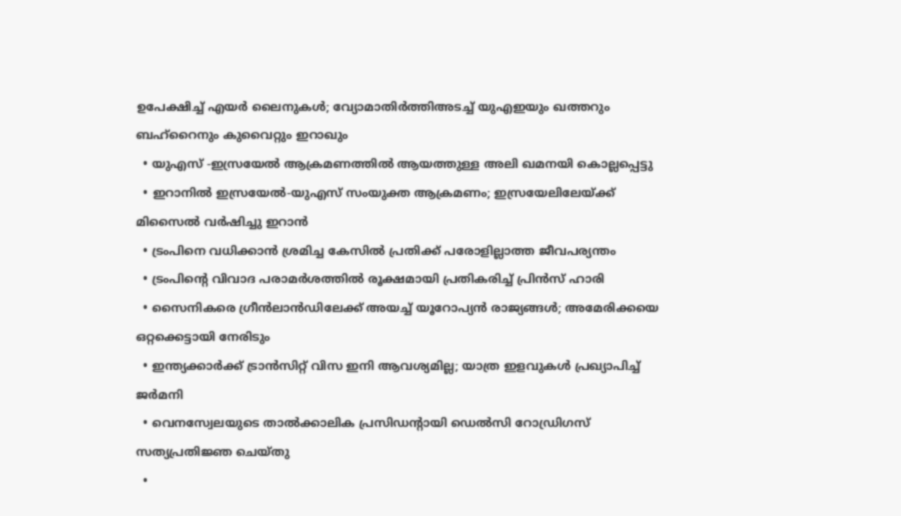ഉപേക്ഷിച്ച് എയര്‍ ലൈനുകള്‍; വ്യോമാതിര്‍ത്തിഅടച്ച് യുഎഇയും ഖത്തറും ബഹ്റൈനും കുവൈറ്റും ഇറാഖും
  • യുഎസ് -ഇസ്രയേല്‍ ആക്രമണത്തില്‍ ആയത്തുള്ള അലി ഖമനയി കൊല്ലപ്പെട്ടു
  • ഇറാനില്‍ ഇസ്രയേല്‍-യുഎസ് സംയുക്ത ആക്രമണം; ഇസ്രയേലിലേയ്ക്ക് മിസൈല്‍ വര്‍ഷിച്ചു ഇറാന്‍
  • ട്രംപിനെ വധിക്കാന്‍ ശ്രമിച്ച കേസില്‍ പ്രതിക്ക് പരോളില്ലാത്ത ജീവപര്യന്തം
  • ട്രംപിന്റെ വിവാദ പരാമര്‍ശത്തില്‍ രൂക്ഷമായി പ്രതികരിച്ച് പ്രിന്‍സ് ഹാരി
  • സൈനികരെ ഗ്രീന്‍ലാന്‍ഡിലേക്ക് അയച്ച് യൂറോപ്യന്‍ രാജ്യങ്ങള്‍; അമേരിക്കയെ ഒറ്റക്കെട്ടായി നേരിടും
  • ഇന്ത്യക്കാര്‍ക്ക് ട്രാന്‍സിറ്റ് വിസ ഇനി ആവശ്യമില്ല; യാത്ര ഇളവുകള്‍ പ്രഖ്യാപിച്ച് ജര്‍മനി
  • വെനസ്വേലയുടെ താല്‍ക്കാലിക പ്രസിഡന്റായി ഡെല്‍സി റോഡ്രിഗസ് സത്യപ്രതിജ്ഞ ചെയ്തു
  •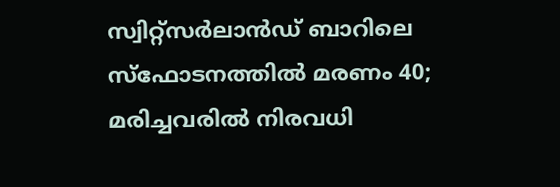സ്വിറ്റ്‌സര്‍ലാന്‍ഡ് ബാറിലെ സ്‌ഫോടനത്തില്‍ മരണം 40; മരിച്ചവരില്‍ നിരവധി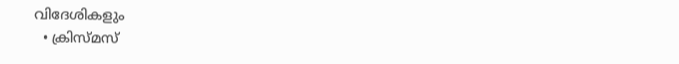വിദേശികളും
  • ക്രിസ്മസ്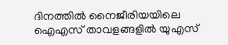ദിനത്തില്‍ നൈജീരിയയിലെ ഐഎസ് താവളങ്ങളില്‍ യുഎസ്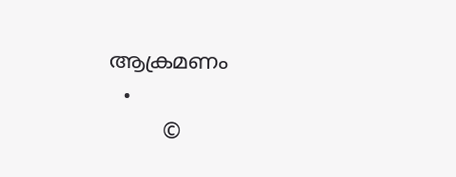ആക്രമണം
  •
        ©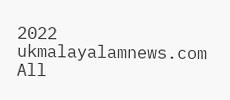2022 ukmalayalamnews.com All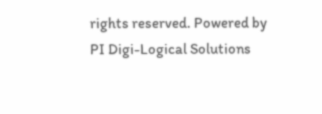rights reserved. Powered by PI Digi-Logical Solutions